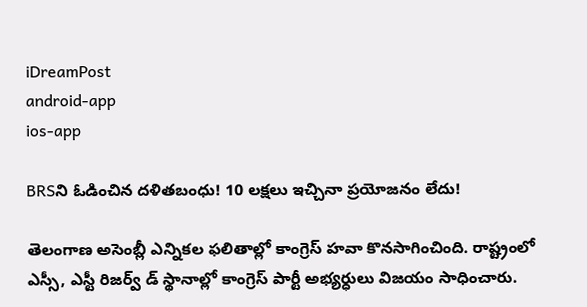iDreamPost
android-app
ios-app

BRSని ఓడించిన దళితబంధు! 10 లక్షలు ఇచ్చినా ప్రయోజనం లేదు!

తెలంగాణ అసెంబ్లీ ఎన్నికల ఫలితాల్లో కాంగ్రెస్ హవా కొనసాగించింది. రాష్ట్రంలో ఎస్సీ, ఎస్టీ రిజర్వ్ డ్ స్థానాల్లో కాంగ్రెస్ పార్టీ అభ్యర్ధులు విజయం సాధించారు.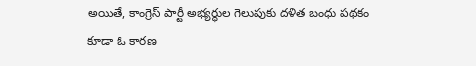అయితే, కాంగ్రెస్ పార్టీ అభ్యర్థుల గెలుపుకు దళిత బంధు పథకం కూడా ఓ కారణ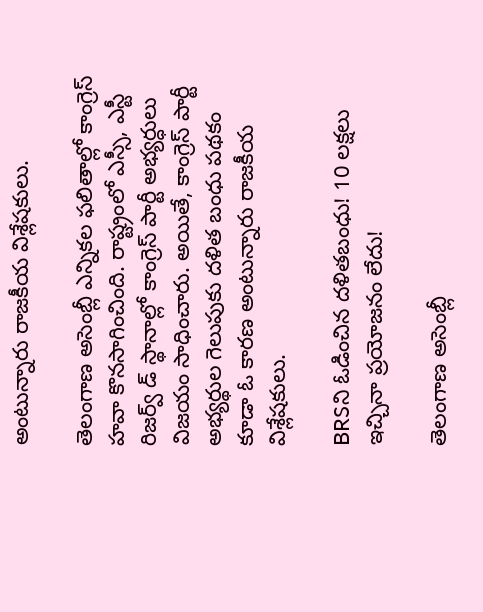అంటున్నారు రాజకీయ విశ్లేషకులు.

తెలంగాణ అసెంబ్లీ ఎన్నికల ఫలితాల్లో కాంగ్రెస్ హవా కొనసాగించింది. రాష్ట్రంలో ఎస్సీ, ఎస్టీ రిజర్వ్ డ్ స్థానాల్లో కాంగ్రెస్ పార్టీ అభ్యర్ధులు విజయం సాధించారు. అయితే, కాంగ్రెస్ పార్టీ అభ్యర్థుల గెలుపుకు దళిత బంధు పథకం కూడా ఓ కారణ అంటున్నారు రాజకీయ విశ్లేషకులు.

BRSని ఓడించిన దళితబంధు! 10 లక్షలు ఇచ్చినా ప్రయోజనం లేదు!

తెలంగాణ అసెంబ్లీ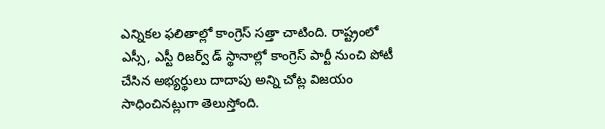ఎన్నికల ఫలితాల్లో కాంగ్రెస్ సత్తా చాటింది. రాష్ట్రంలో ఎస్సీ, ఎస్టీ రిజర్వ్ డ్ స్థానాల్లో కాంగ్రెస్ పార్టీ నుంచి పోటీ చేసిన అభ్యర్థులు దాదాపు అన్ని చోట్ల విజయం సాధించినట్లుగా తెలుస్తోంది.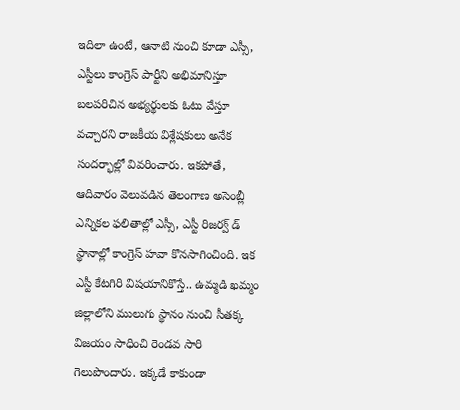ఇదిలా ఉంటే, ఆనాటి నుంచి కూడా ఎస్సీ, ఎస్టీలు కాంగ్రెస్ పార్టీని అభిమానిస్తూ బలపరిచిన అభ్యర్థులకు ఓటు వేస్తూ వచ్చారని రాజకీయ విశ్లేషకులు అనేక సందర్భాల్లో వివరించారు. ఇకపోతే, ఆదివారం వెలువడిన తెలంగాణ అసెంబ్లీ ఎన్నికల ఫలితాల్లో ఎస్సీ, ఎస్టీ రిజర్వ్ డ్ స్థానాల్లో కాంగ్రెస్ హవా కొనసాగించింది. ఇక ఎస్టీ కేటగిరి విషయానికొస్తే.. ఉమ్మడి ఖమ్మం జిల్లాలోని ములుగు స్థానం నుంచి సీతక్క విజయం సాధించి రెండవ సారి గెలుపొందారు. ఇక్కడే కాకుండా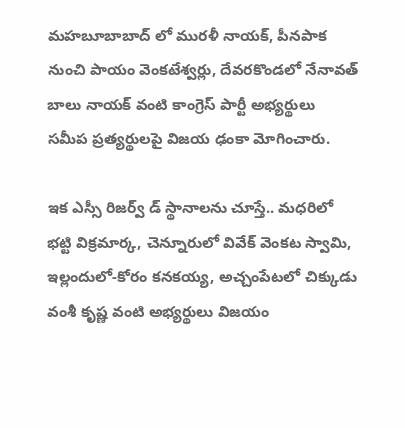మహబూబాబాద్ లో మురళీ నాయక్, పీనపాక నుంచి పాయం వెంకటేశ్వర్లు, దేవరకొండలో నేనావత్ బాలు నాయక్ వంటి కాంగ్రెస్ పార్టీ అభ్యర్థులు సమీప ప్రత్యర్థులపై విజయ ఢంకా మోగించారు.

ఇక ఎస్సీ రిజర్వ్ డ్ స్థానాలను చూస్తే.. మధరిలో భట్టి విక్రమార్క, చెన్నూరులో వివేక్ వెంకట స్వామి, ఇల్లందులో-కోరం కనకయ్య, అచ్చంపేటలో చిక్కుడు వంశీ కృష్ణ వంటి అభ్యర్థులు విజయం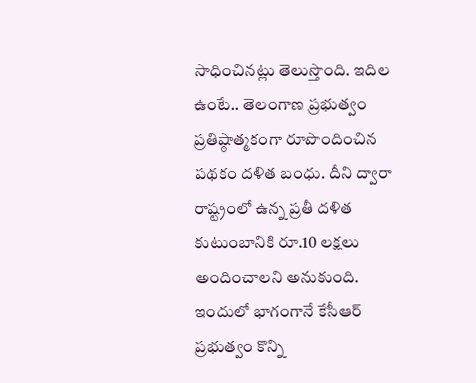సాధించినట్లు తెలుస్తొంది. ఇదిల ఉంటే.. తెలంగాణ ప్రభుత్వం ప్రతిష్ఠాత్మకంగా రూపొందించిన పథకం దళిత బంధు. దీని ద్వారా రాష్ట్రంలో ఉన్న ప్రతీ దళిత కుటుంబానికి రూ.10 లక్షలు అందించాలని అనుకుంది. ఇందులో భాగంగానే కేసీఆర్ ప్రభుత్వం కొన్ని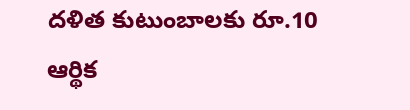దళిత కుటుంబాలకు రూ.10 ఆర్థిక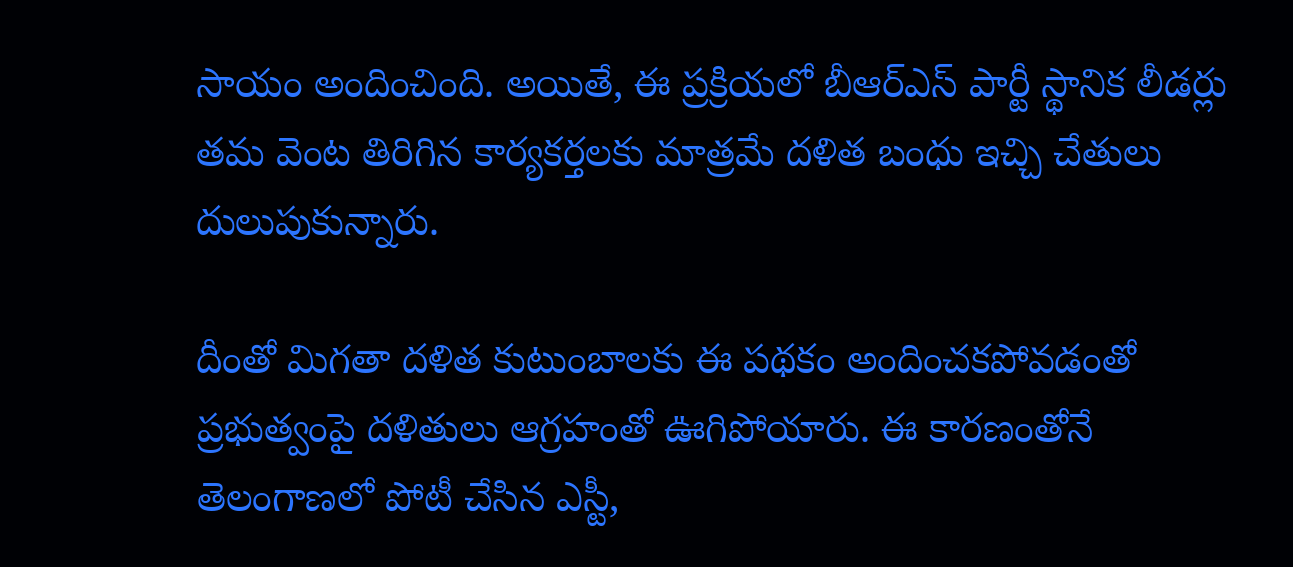సాయం అందించింది. అయితే, ఈ ప్రక్రియలో బీఆర్ఎస్ పార్టీ స్థానిక లీడర్లు తమ వెంట తిరిగిన కార్యకర్తలకు మాత్రమే దళిత బంధు ఇచ్చి చేతులు దులుపుకున్నారు.

దీంతో మిగతా దళిత కుటుంబాలకు ఈ పథకం అందించకపోవడంతో ప్రభుత్వంపై దళితులు ఆగ్రహంతో ఊగిపోయారు. ఈ కారణంతోనే తెలంగాణలో పోటీ చేసిన ఎస్టీ,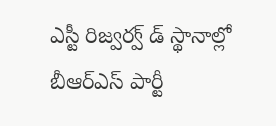ఎస్టీ రిజ్వర్వ్ డ్ స్థానాల్లో బీఆర్ఎస్ పార్టీ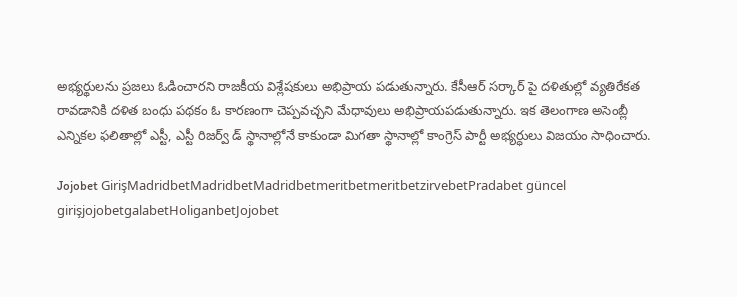అభ్యర్థులను ప్రజలు ఓడించారని రాజకీయ విశ్లేషకులు అభిప్రాయ పడుతున్నారు. కేసీఆర్ సర్కార్ పై దళితుల్లో వ్యతిరేకత రావడానికి దళిత బంధు పథకం ఓ కారణంగా చెప్పవచ్చని మేధావులు అభిప్రాయపడుతున్నారు. ఇక తెలంగాణ అసెంబ్లీ ఎన్నికల ఫలితాల్లో ఎస్టీ, ఎస్టీ రిజర్వ్ డ్ స్థానాల్లోనే కాకుండా మిగతా స్థానాల్లో కాంగ్రెస్ పార్టీ అభ్యర్ధులు విజయం సాధించారు.

Jojobet GirişMadridbetMadridbetMadridbetmeritbetmeritbetzirvebetPradabet güncel girişjojobetgalabetHoliganbetJojobet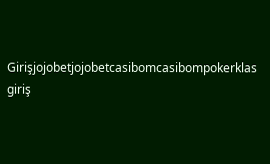Girişjojobetjojobetcasibomcasibompokerklas giriş